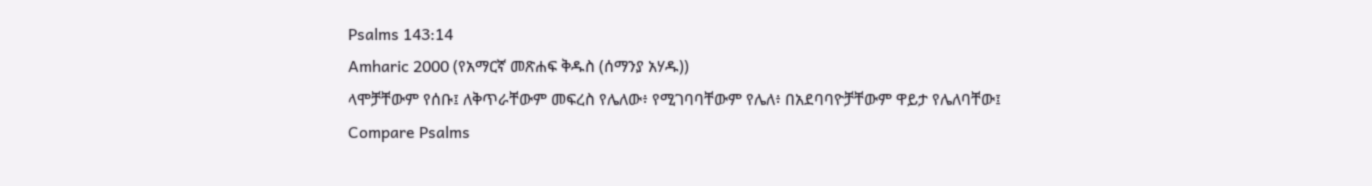Psalms 143:14
Amharic 2000 (የአማርኛ መጽሐፍ ቅዱስ (ሰማንያ አሃዱ))
ላሞቻቸውም የሰቡ፤ ለቅጥራቸውም መፍረስ የሌለው፥ የሚገባባቸውም የሌለ፥ በአደባባዮቻቸውም ዋይታ የሌለባቸው፤
Compare Psalms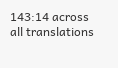143:14 across all translations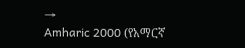→
Amharic 2000 (የአማርኛ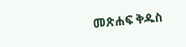መጽሐፍ ቅዱስ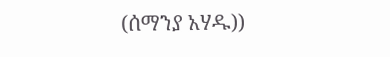(ሰማንያ አሃዱ))